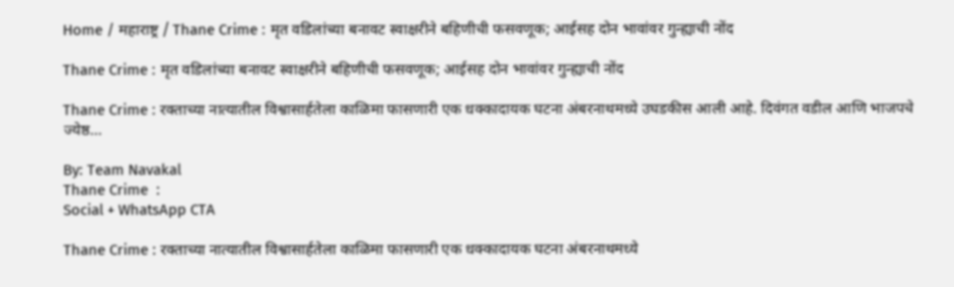Home / महाराष्ट्र / Thane Crime : मृत वडिलांच्या बनावट स्वाक्षरीने बहिणीची फसवणूक; आईसह दोन भावांवर गुन्ह्याची नोंद

Thane Crime : मृत वडिलांच्या बनावट स्वाक्षरीने बहिणीची फसवणूक; आईसह दोन भावांवर गुन्ह्याची नोंद

Thane Crime : रक्ताच्या नात्यातील विश्वासार्हतेला काळिमा फासणारी एक धक्कादायक घटना अंबरनाथमध्ये उघडकीस आली आहे. दिवंगत वडील आणि भाजपचे ज्येष्ठ...

By: Team Navakal
Thane Crime  :
Social + WhatsApp CTA

Thane Crime : रक्ताच्या नात्यातील विश्वासार्हतेला काळिमा फासणारी एक धक्कादायक घटना अंबरनाथमध्ये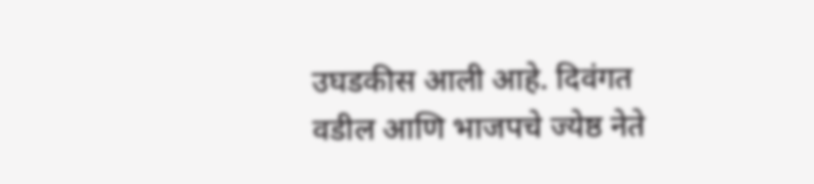उघडकीस आली आहे. दिवंगत वडील आणि भाजपचे ज्येष्ठ नेते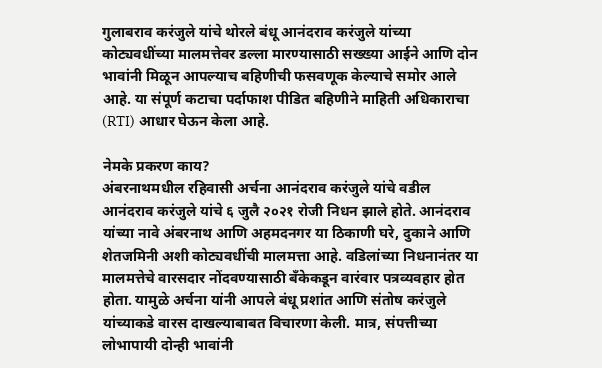गुलाबराव करंजुले यांचे थोरले बंधू आनंदराव करंजुले यांच्या कोट्यवधींच्या मालमत्तेवर डल्ला मारण्यासाठी सख्ख्या आईने आणि दोन भावांनी मिळून आपल्याच बहिणीची फसवणूक केल्याचे समोर आले आहे. या संपूर्ण कटाचा पर्दाफाश पीडित बहिणीने माहिती अधिकाराचा (RTI) आधार घेऊन केला आहे.

नेमके प्रकरण काय?
अंबरनाथमधील रहिवासी अर्चना आनंदराव करंजुले यांचे वडील आनंदराव करंजुले यांचे ६ जुलै २०२१ रोजी निधन झाले होते. आनंदराव यांच्या नावे अंबरनाथ आणि अहमदनगर या ठिकाणी घरे, दुकाने आणि शेतजमिनी अशी कोट्यवधींची मालमत्ता आहे. वडिलांच्या निधनानंतर या मालमत्तेचे वारसदार नोंदवण्यासाठी बँकेकडून वारंवार पत्रव्यवहार होत होता. यामुळे अर्चना यांनी आपले बंधू प्रशांत आणि संतोष करंजुले यांच्याकडे वारस दाखल्याबाबत विचारणा केली. मात्र, संपत्तीच्या लोभापायी दोन्ही भावांनी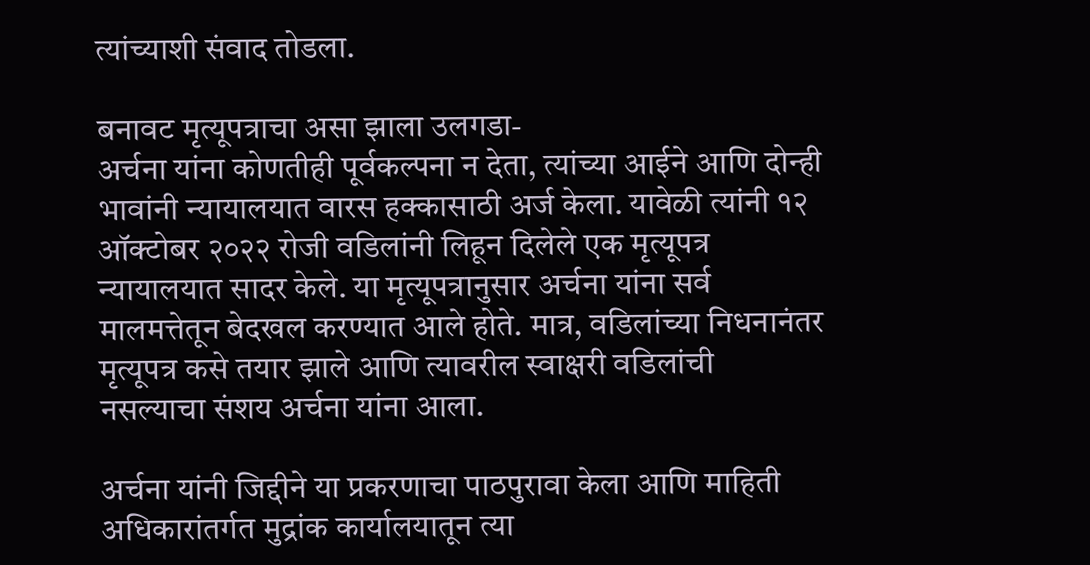त्यांच्याशी संवाद तोडला.

बनावट मृत्यूपत्राचा असा झाला उलगडा-
अर्चना यांना कोणतीही पूर्वकल्पना न देता, त्यांच्या आईने आणि दोन्ही भावांनी न्यायालयात वारस हक्कासाठी अर्ज केला. यावेळी त्यांनी १२ ऑक्टोबर २०२२ रोजी वडिलांनी लिहून दिलेले एक मृत्यूपत्र न्यायालयात सादर केले. या मृत्यूपत्रानुसार अर्चना यांना सर्व मालमत्तेतून बेदखल करण्यात आले होते. मात्र, वडिलांच्या निधनानंतर मृत्यूपत्र कसे तयार झाले आणि त्यावरील स्वाक्षरी वडिलांची नसल्याचा संशय अर्चना यांना आला.

अर्चना यांनी जिद्दीने या प्रकरणाचा पाठपुरावा केला आणि माहिती अधिकारांतर्गत मुद्रांक कार्यालयातून त्या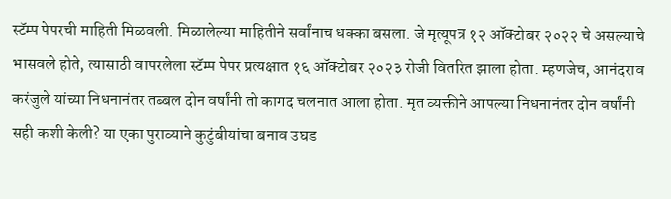स्टॅम्प पेपरची माहिती मिळवली. मिळालेल्या माहितीने सर्वांनाच धक्का बसला. जे मृत्यूपत्र १२ ऑक्टोबर २०२२ चे असल्याचे भासवले होते, त्यासाठी वापरलेला स्टॅम्प पेपर प्रत्यक्षात १६ ऑक्टोबर २०२३ रोजी वितरित झाला होता. म्हणजेच, आनंदराव करंजुले यांच्या निधनानंतर तब्बल दोन वर्षांनी तो कागद चलनात आला होता. मृत व्यक्तीने आपल्या निधनानंतर दोन वर्षांनी सही कशी केली? या एका पुराव्याने कुटुंबीयांचा बनाव उघड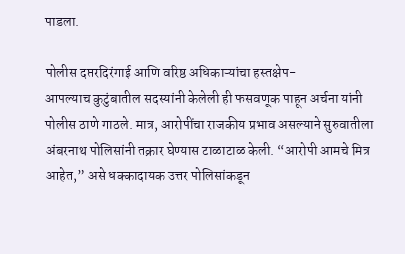पाडला.

पोलीस दप्तरदिरंगाई आणि वरिष्ठ अधिकाऱ्यांचा हस्तक्षेप-
आपल्याच कुटुंबातील सदस्यांनी केलेली ही फसवणूक पाहून अर्चना यांनी पोलीस ठाणे गाठले. मात्र, आरोपींचा राजकीय प्रभाव असल्याने सुरुवातीला अंबरनाथ पोलिसांनी तक्रार घेण्यास टाळाटाळ केली. “आरोपी आमचे मित्र आहेत,” असे धक्कादायक उत्तर पोलिसांकडून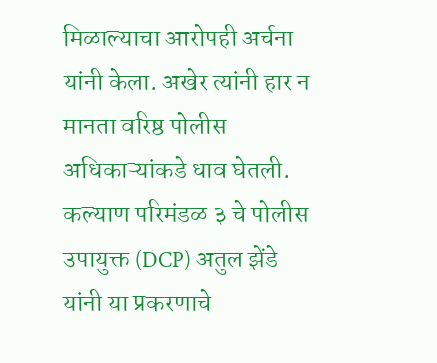मिळाल्याचा आरोपही अर्चना यांनी केला. अखेर त्यांनी हार न मानता वरिष्ठ पोलीस अधिकाऱ्यांकडे धाव घेतली. कल्याण परिमंडळ ३ चे पोलीस उपायुक्त (DCP) अतुल झेंडे यांनी या प्रकरणाचे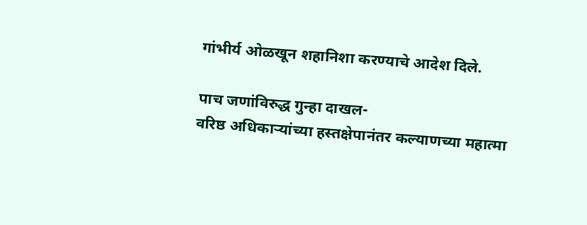गांभीर्य ओळखून शहानिशा करण्याचे आदेश दिले.

पाच जणांविरुद्ध गुन्हा दाखल-
वरिष्ठ अधिकाऱ्यांच्या हस्तक्षेपानंतर कल्याणच्या महात्मा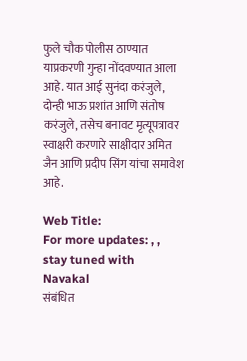फुले चौक पोलीस ठाण्यात याप्रकरणी गुन्हा नोंदवण्यात आला आहे. यात आई सुनंदा करंजुले, दोन्ही भाऊ प्रशांत आणि संतोष करंजुले, तसेच बनावट मृत्यूपत्रावर स्वाक्षरी करणारे साक्षीदार अमित जैन आणि प्रदीप सिंग यांचा समावेश आहे.

Web Title:
For more updates: , , stay tuned with Navakal
संबंधित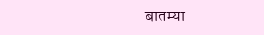बातम्या